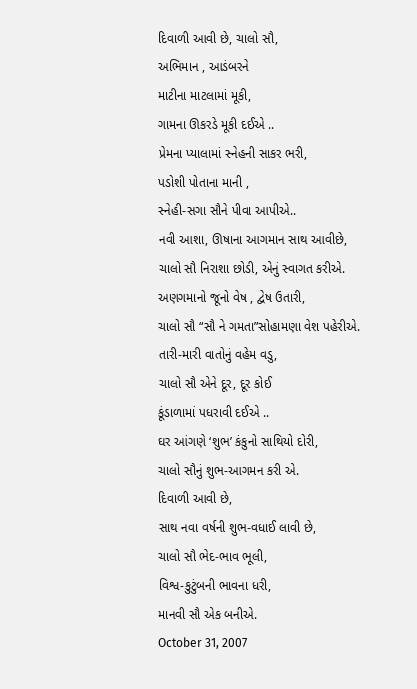દિવાળી આવી છે, ચાલો સૌ,
અભિમાન , આડંબરને
માટીના માટલામાં મૂકી,
ગામના ઊકરડે મૂકી દઈએ ..
પ્રેમના પ્યાલામાં સ્નેહની સાકર ભરી,
પડોશી પોતાના માની ,
સ્નેહી-સગા સૌને પીવા આપીએ..
નવી આશા, ઊષાના આગમાન સાથ આવીછે,
ચાલો સૌ નિરાશા છોડી, એનું સ્વાગત કરીએ.
અણગમાનો જૂનો વેષ , દ્વેષ ઉતારી,
ચાલો સૌ “સૌ ને ગમતા”સોહામણા વેશ પહેરીએ.
તારી-મારી વાતોનું વહેમ વડુ,
ચાલો સૌ એને દૂર, દૂર કોઈ
કૂંડાળામાં પધરાવી દઈએ ..
ઘર આંગણે ‘શુભ’ કંકુનો સાથિયો દોરી,
ચાલો સૌનું શુભ-આગમન કરી એ.
દિવાળી આવી છે,
સાથ નવા વર્ષની શુભ-વધાઈ લાવી છે,
ચાલો સૌ ભેદ-ભાવ ભૂલી,
વિશ્વ-કુટુંબની ભાવના ધરી,
માનવી સૌ એક બનીએ.
October 31, 2007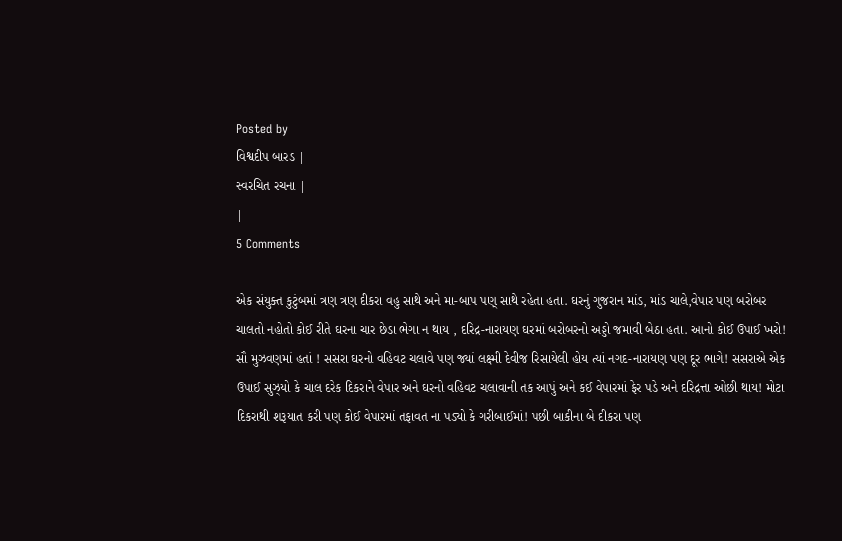Posted by
વિશ્વદીપ બારડ |
સ્વરચિત રચના |
|
5 Comments

એક સંયુક્ત કુટુંબમાં ત્રણ ત્રણ દીકરા વહુ સાથે અને મા-બાપ પણ્ સાથે રહેતા હતા. ઘરનું ગુજરાન માંડ, માંડ ચાલે,વેપાર પણ બરોબર ચાલતો નહોતો કોઈ રીતે ઘરના ચાર છેડા ભેગા ન થાય , દરિદ્ર-નારાયણ ઘરમાં બરોબરનો અડ્ડો જમાવી બેઠા હતા. આનો કોઈ ઉપાઈ ખરો! સૌ મુઝવણમાં હતાં ! સસરા ઘરનો વહિવટ ચલાવે પણ જ્યાં લક્ષ્મી દેવીજ રિસાયેલી હોય ત્યાં નગદ-નારાયણ પણ દૂર ભાગે! સસરાએ એક ઉપાઈ સુઝ્યો કે ચાલ દરેક દિકરાને વેપાર અને ઘરનો વહિવટ ચલાવાની તક આપું અને કઈ વેપારમાં ફેર પડે અને દરિદ્રત્તા ઓછી થાય! મોટા દિકરાથી શરૂયાત કરી પણ કોઈ વેપારમાં તફાવત ના પડ્યો કે ગરીબાઈમાં! પછી બાકીના બે દીકરા પણ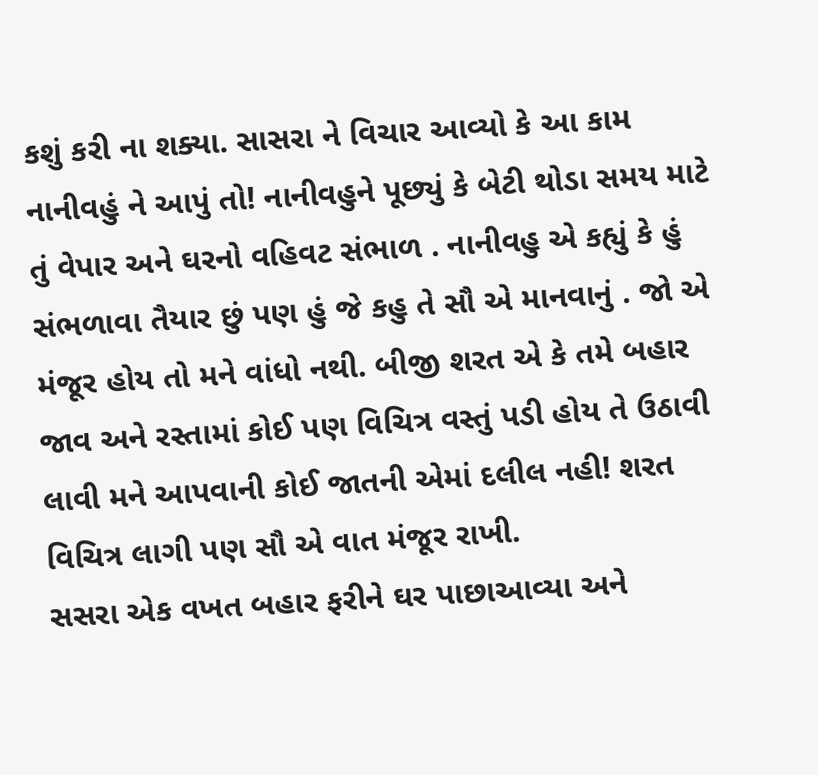કશું કરી ના શક્યા. સાસરા ને વિચાર આવ્યો કે આ કામ નાનીવહું ને આપું તો! નાનીવહુને પૂછ્યું કે બેટી થોડા સમય માટે તું વેપાર અને ઘરનો વહિવટ સંભાળ . નાનીવહુ એ કહ્યું કે હું સંભળાવા તૈયાર છું પણ હું જે કહુ તે સૌ એ માનવાનું . જો એ મંજૂર હોય તો મને વાંધો નથી. બીજી શરત એ કે તમે બહાર જાવ અને રસ્તામાં કોઈ પણ વિચિત્ર વસ્તું પડી હોય તે ઉઠાવી લાવી મને આપવાની કોઈ જાતની એમાં દલીલ નહી! શરત વિચિત્ર લાગી પણ સૌ એ વાત મંજૂર રાખી.
સસરા એક વખત બહાર ફરીને ઘર પાછાઆવ્યા અને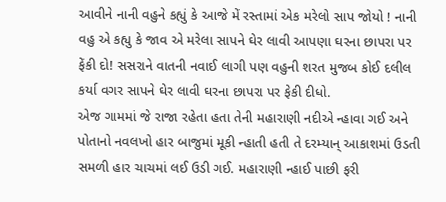આવીને નાની વહુને કહ્યું કે આજે મેં રસ્તામાં એક મરેલો સાપ જોયો ! નાની વહુ એ કહ્યુ કે જાવ એ મરેલા સાપને ઘેર લાવી આપણા ઘરના છાપરા પર ફેંકી દો! સસરાને વાતની નવાઈ લાગી પણ વહુની શરત મુજબ કોઈ દલીલ કર્યા વગર સાપને ઘેર લાવી ઘરના છાપરા પર ફેકી દીધો.
એજ ગામમાં જે રાજા રહેતા હતા તેની મહારાણી નદીએ ન્હાવા ગઈ અને પોતાનો નવલખો હાર બાજુમાં મૂકી ન્હાતી હતી તે દરમ્યાન્ આકાશમાં ઉડતી સમળી હાર ચાચમાં લઈ ઉડી ગઈ. મહારાણી ન્હાઈ પાછી ફરી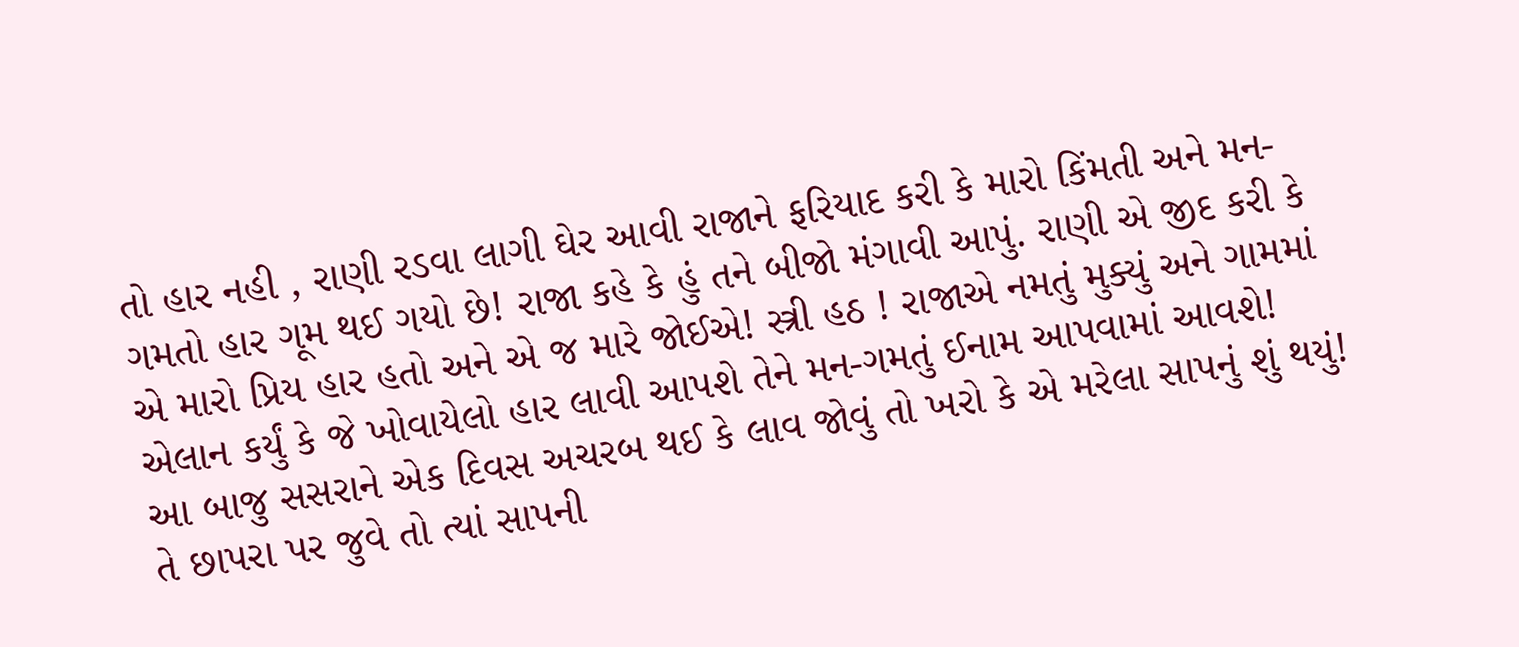તો હાર નહી , રાણી રડવા લાગી ઘેર આવી રાજાને ફરિયાદ કરી કે મારો કિંમતી અને મન-ગમતો હાર ગૂમ થઈ ગયો છે! રાજા કહે કે હું તને બીજો મંગાવી આપું. રાણી એ જીદ કરી કે એ મારો પ્રિય હાર હતો અને એ જ મારે જોઈએ! સ્ત્રી હઠ ! રાજાએ નમતું મુક્યું અને ગામમાં એલાન કર્યું કે જે ખોવાયેલો હાર લાવી આપશે તેને મન-ગમતું ઈનામ આપવામાં આવશે!
આ બાજુ સસરાને એક દિવસ અચરબ થઈ કે લાવ જોવું તો ખરો કે એ મરેલા સાપનું શું થયું! તે છાપરા પર જુવે તો ત્યાં સાપની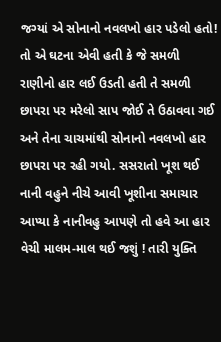જગ્યાં એ સોનાનો નવલખો હાર પડેલો હતો!
તો એ ઘટના એવી હતી કે જે સમળી રાણીનો હાર લઈ ઉડતી હતી તે સમળી છાપરા પર મરેલો સાપ જોઈ તે ઉઠાવવા ગઈ અને તેના ચાચમાંથી સોનાનો નવલખો હાર છાપરા પર રહી ગયો. સસરાતો ખૂશ થઈ નાની વહુને નીચે આવી ખૂશીના સમાચાર આપ્યા કે નાનીવહુ આપણે તો હવે આ હાર વેચી માલમ-માલ થઈ જશું ! તારી યુક્તિ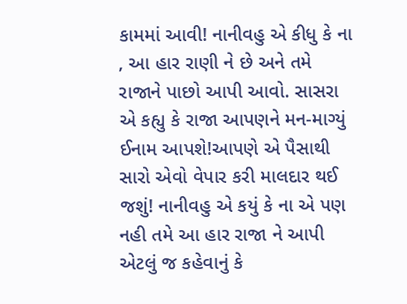કામમાં આવી! નાનીવહુ એ કીધુ કે ના , આ હાર રાણી ને છે અને તમે રાજાને પાછો આપી આવો. સાસરા એ કહ્યુ કે રાજા આપણને મન-માગ્યું ઈનામ આપશે!આપણે એ પૈસાથી સારો એવો વેપાર કરી માલદાર થઈ જશું! નાનીવહુ એ કયું કે ના એ પણ નહી તમે આ હાર રાજા ને આપી એટલું જ કહેવાનું કે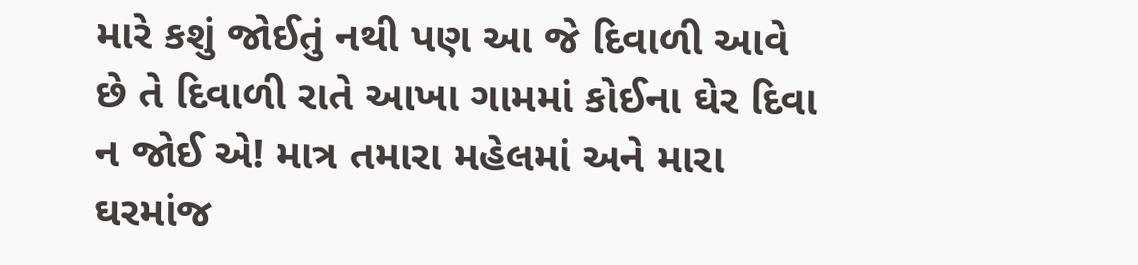મારે કશું જોઈતું નથી પણ આ જે દિવાળી આવે છે તે દિવાળી રાતે આખા ગામમાં કોઈના ઘેર દિવા ન જોઈ એ! માત્ર તમારા મહેલમાં અને મારા ઘરમાંજ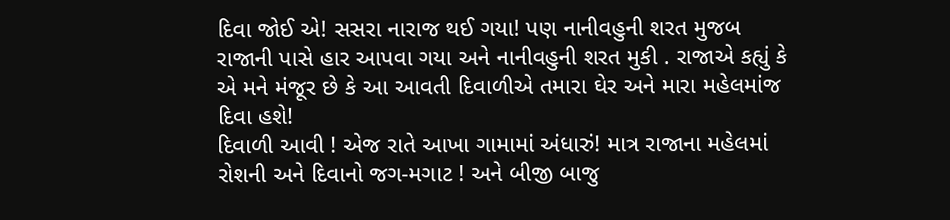દિવા જોઈ એ! સસરા નારાજ થઈ ગયા! પણ નાનીવહુની શરત મુજબ રાજાની પાસે હાર આપવા ગયા અને નાનીવહુની શરત મુકી . રાજાએ કહ્યું કે એ મને મંજૂર છે કે આ આવતી દિવાળીએ તમારા ઘેર અને મારા મહેલમાંજ દિવા હશે!
દિવાળી આવી ! એજ રાતે આખા ગામામાં અંધારું! માત્ર રાજાના મહેલમાં રોશની અને દિવાનો જગ-મગાટ ! અને બીજી બાજુ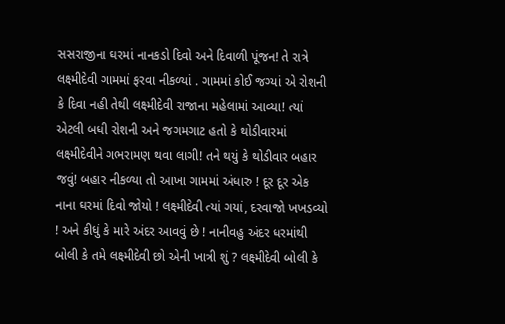સસરાજીના ઘરમાં નાનકડો દિવો અને દિવાળી પૂંજન! તે રાત્રે લક્ષ્મીદેવી ગામમાં ફરવા નીકળ્યાં . ગામમાં કોઈ જગ્યાં એ રોશની કે દિવા નહી તેથી લક્ષ્મીદેવી રાજાના મહેલામાં આવ્યા! ત્યાં એટલી બધી રોશની અને જગમગાટ હતો કે થોડીવારમાં લક્ષ્મીદેવીને ગભરામણ થવા લાગી! તને થયું કે થોડીવાર બહાર જવું! બહાર નીકળ્યા તો આખા ગામમાં અંધારુ ! દૂર દૂર એક નાના ઘરમાં દિવો જોયો ! લક્ષ્મીદેવી ત્યાં ગયાં, દરવાજો ખખડવ્યો ! અને કીધું કે મારે અંદર આવવું છે ! નાનીવહુ અંદર ધરમાંથી બોલી કે તમે લક્ષ્મીદેવી છો એની ખાત્રી શું ? લક્ષ્મીદેવી બોલી કે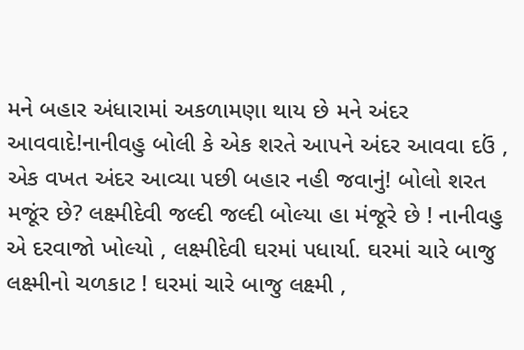મને બહાર અંધારામાં અકળામણા થાય છે મને અંદર આવવાદે!નાનીવહુ બોલી કે એક શરતે આપને અંદર આવવા દઉં , એક વખત અંદર આવ્યા પછી બહાર નહી જવાનું! બોલો શરત મજૂંર છે? લક્ષ્મીદેવી જલ્દી જલ્દી બોલ્યા હા મંજૂરે છે ! નાનીવહુ એ દરવાજો ખોલ્યો , લક્ષ્મીદેવી ઘરમાં પધાર્યા. ઘરમાં ચારે બાજુ લક્ષ્મીનો ચળકાટ ! ઘરમાં ચારે બાજુ લક્ષ્મી ,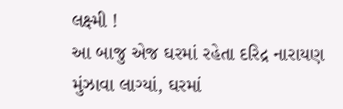લક્ષ્મી !
આ બાજુ એજ ઘરમાં રહેતા દરિદ્ર નારાયણ મુંઝાવા લાગ્યાં, ઘરમાં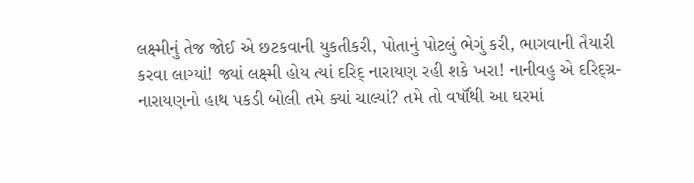લક્ષ્મીનું તેજ જોઈ એ છટકવાની યુકતીકરી, પોતાનું પોટલું ભેગું કરી, ભાગવાની તૈયારી કરવા લાગ્યાં! જ્યાં લક્ષ્મી હોય ત્યાં દરિદ્ નારાયણ રહી શકે ખરા! નાનીવહુ એ દરિદ્ગ્ર-નારાયણનો હાથ પકડી બોલી તમે ક્યાં ચાલ્યાં? તમે તો વર્ષૉથી આ ઘરમાં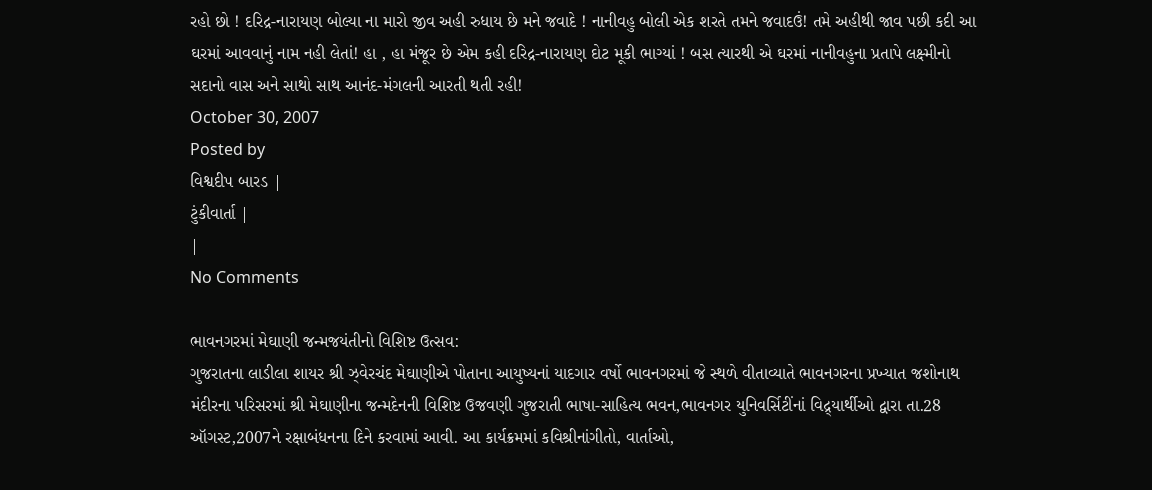રહો છો ! દરિદ્ર-નારાયણ બોલ્યા ના મારો જીવ અહી રુધાય છે મને જવાદે ! નાનીવહુ બોલી એક શરતે તમને જવાદઉં! તમે અહીથી જાવ પછી કદી આ ઘરમાં આવવાનું નામ નહી લેતાં! હા , હા મંજૂર છે એમ કહી દરિદ્ર-નારાયણ દોટ મૂકી ભાગ્યાં ! બસ ત્યારથી એ ઘરમાં નાનીવહુના પ્રતાપે લક્ષ્મીનો સદાનો વાસ અને સાથો સાથ આનંદ-મંગલની આરતી થતી રહી!
October 30, 2007
Posted by
વિશ્વદીપ બારડ |
ટુંકીવાર્તા |
|
No Comments

ભાવનગરમાં મેઘાણી જન્મજયંતીનો વિશિષ્ટ ઉત્સવ:
ગુજરાતના લાડીલા શાયર શ્રી ઝ્વેરચંદ મેઘાણીએ પોતાના આયુષ્યનાં યાદગાર વર્ષો ભાવનગરમાં જે સ્થળે વીતાવ્યાતે ભાવનગરના પ્રખ્યાત જશોનાથ મંદીરના પરિસરમાં શ્રી મેઘાણીના જન્મદેનની વિશિષ્ટ ઉજવણી ગુજરાતી ભાષા-સાહિત્ય ભવન,ભાવનગર યુનિવર્સિટીંનાં વિદ્ર્યાર્થીઓ દ્વારા તા.28 ઑગસ્ટ,2007ને રક્ષાબંધનના દિને કરવામાં આવી. આ કાર્યક્રમમાં કવિશ્રીનાંગીતો, વાર્તાઓ,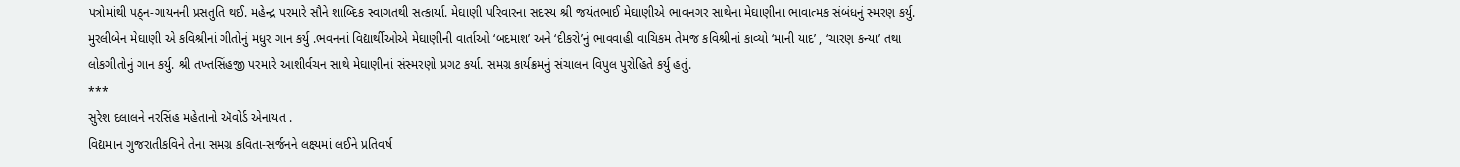પત્રોમાંથી પઠ્ન-ગાયનની પ્રસતુતિ થઈ. મહેન્દ્ર પરમારે સૌને શાબ્દિક સ્વાગતથી સત્કાર્યા. મેઘાણી પરિવારના સદસ્ય શ્રી જયંતભાઈ મેઘાણીએ ભાવનગર સાથેના મેઘાણીના ભાવાત્મક સંબંધનું સ્મરણ કર્યુ. મુરલીબેન મેઘાણી એ કવિશ્રીનાં ગીતોનું મધુર ગાન કર્યુ .ભવનનાં વિદ્યાર્થીઓએ મેઘાણીની વાર્તાઓ ‘બદમાશ’ અને ‘દીકરો’નું ભાવવાહી વાચિકમ તેમજ કવિશ્રીનાં કાવ્યો ‘માની યાદ’ , ‘ચારણ કન્યા’ તથા લોકગીતોનું ગાન કર્યુ. શ્રી તખ્તસિંહજી પરમારે આશીર્વચન સાથે મેઘાણીનાં સંસ્મરણો પ્રગટ કર્યા. સમગ્ર કાર્યક્રમનું સંચાલન વિપુલ પુરોહિતે કર્યુ હતું.
***
સુરેશ દલાલને નરસિંહ મહેતાનો ઍવોર્ડ એનાયત .
વિદ્યમાન ગુજરાતીકવિને તેના સમગ્ર કવિતા-સર્જનને લક્ષ્યમાં લઈને પ્રતિવર્ષ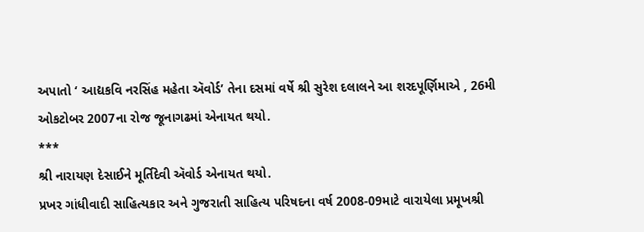અપાતો ‘ આદ્યકવિ નરસિંહ મહેતા ઍવોર્ડ’ તેના દસમાં વર્ષે શ્રી સુરેશ દલાલને આ શરદપૂર્ણિમાએ , 26મી ઓકટોબર 2007ના રોજ જૂનાગઢમાં એનાયત થયો.
***
શ્રી નારાયણ દેસાઈને મૂર્તિદેવી ઍવોર્ડ એનાયત થયો.
પ્રખર ગાંધીવાદી સાહિત્યકાર અને ગુજરાતી સાહિત્ય પરિષદના વર્ષ 2008-09માટે વારાયેલા પ્રમૂખશ્રી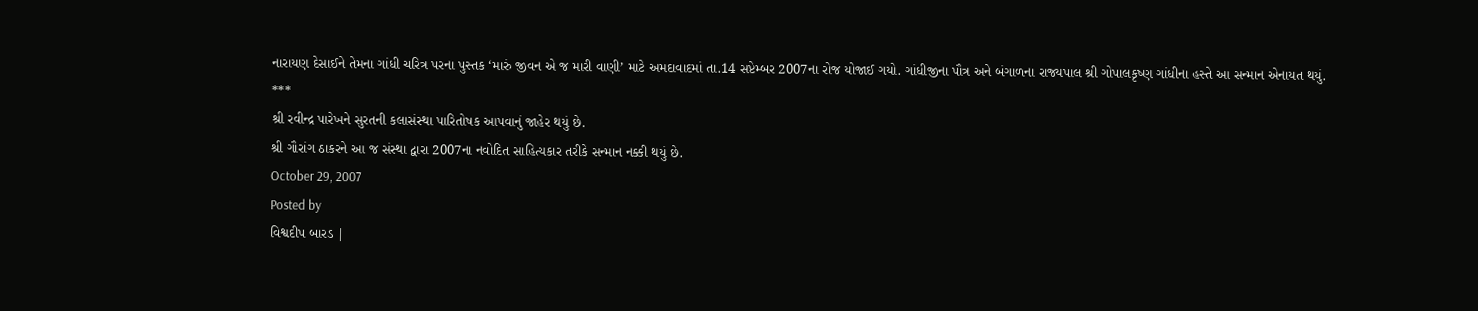નારાયણ દેસાઈને તેમના ગાંધી ચરિત્ર પરના પુસ્તક ‘મારું જીવન એ જ મારી વાણી’ માટે અમદાવાદમાં તા.14 સપ્ટેમ્બર 2007ના રોજ યોજાઈ ગયો. ગાંધીજીના પૌત્ર અને બંગાળના રાજ્યપાલ શ્રી ગોપાલકૃષ્ણ ગાંધીના હસ્તે આ સન્માન એનાયત થયું.
***
શ્રી રવીન્દ્ર પારેખને સુરતની કલાસંસ્થા પારિતોષક આપવાનું જાહેર થયું છે.
શ્રી ગૌરાંગ ઠાકરને આ જ સંસ્થા દ્વારા 2007ના નવોદિત સાહિત્યકાર તરીકે સન્માન નક્કી થયું છે.
October 29, 2007
Posted by
વિશ્વદીપ બારડ |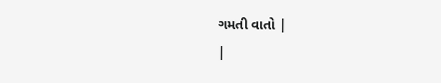ગમતી વાતો |
|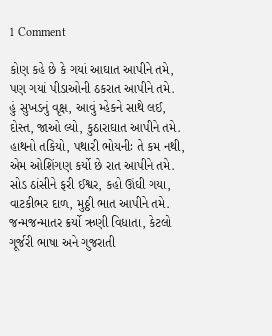1 Comment

કોણ કહે છે કે ગયાં આઘાત આપીને તમે,
પણ ગયાં પીડાઓની ઠકરાત આપીને તમે.
હું સુખડનું વૃક્ષ, આવું મ્હેકને સાથે લઈ,
દોસ્ત, જાઓ લ્યો, કુઠારાઘાત આપીને તમે.
હાથનો તકિયો, પથારી ભોયનીઃ તે કમ નથી,
એમ ઓશિંગણ કર્યો છે રાત આપીને તમે.
સોડ ઠાંસીને ફરી ઈશ્વર, કહો ઊંઘી ગયા,
વાટકીભર દાળ, મુઠ્ઠી ભાત આપીને તમે.
જન્મજન્માતર ક્રર્યો ઋણી વિધાતા, કેટલો
ગૂર્જરી ભાષા અને ગુજરાતી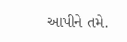આપીને તમે.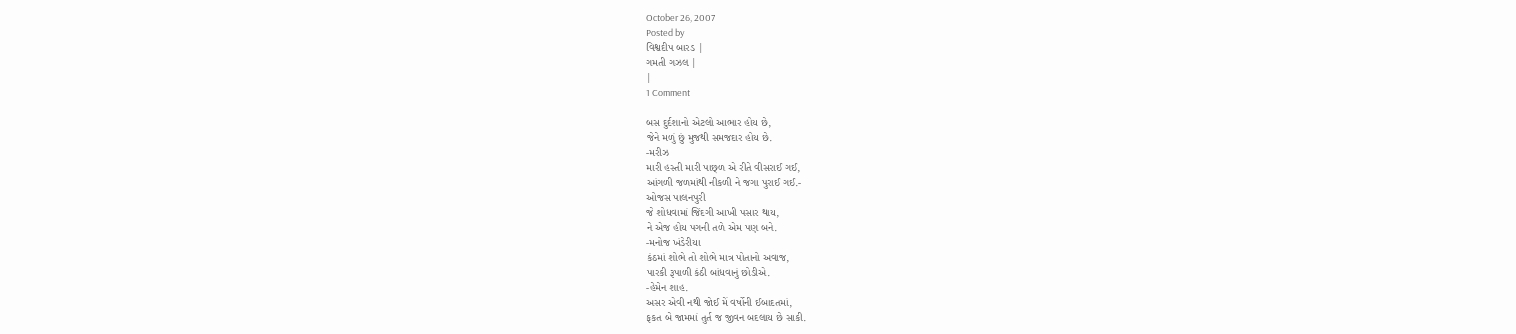October 26, 2007
Posted by
વિશ્વદીપ બારડ |
ગમતી ગઝલ |
|
1 Comment

બસ દુર્દશાનો એટલો આભાર હોય છે,
જેને મળું છું મુજથી સમજદાર હોય છે.
-મરીઝ
મારી હસ્તી મારી પાછ્ળ એ રીતે વીસરાઈ ગઈ,
આંગળી જળમાંથી નીકળી ને જગા પુરાઈ ગઈ.-
ઓજસ પાલનપુરી
જે શોધવામાં જિંદગી આખી પસાર થાય,
ને એજ હોય પગની તળે એમ પણ બને.
-મનોજ ખંડેરીયા
કંઠમાં શોભે તો શોભે માત્ર પોતાનો અવાજ,
પારકી રૂપાળી કંઠી બાંધવાનું છોડીએ.
-હેમેન શાહ.
અસર એવી નથી જોઈ મેં વર્ષોની ઈબાદતમાં,
ફકત બે જામમાં તુર્ત જ જીવન બદલાય છે સાકી.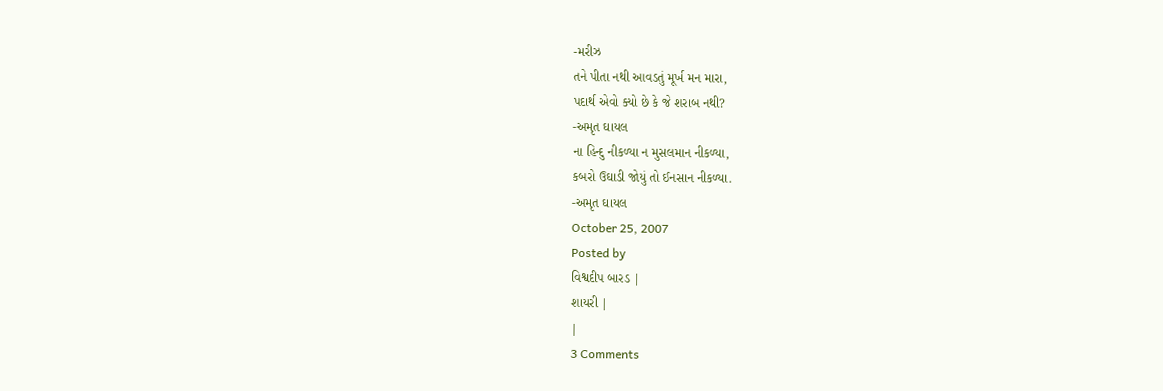-મરીઝ
તને પીતા નથી આવડતું મૂર્ખ મન મારા,
પદાર્થ એવો ક્યો છે કે જે શરાબ નથી?
-અમૃત ઘાયલ
ના હિન્દુ નીકળ્યા ન મુસલમાન નીકળ્યા,
કબરો ઉઘાડી જોયું તો ઈનસાન નીકળ્યા.
-અમૃત ઘાયલ
October 25, 2007
Posted by
વિશ્વદીપ બારડ |
શાયરી |
|
3 Comments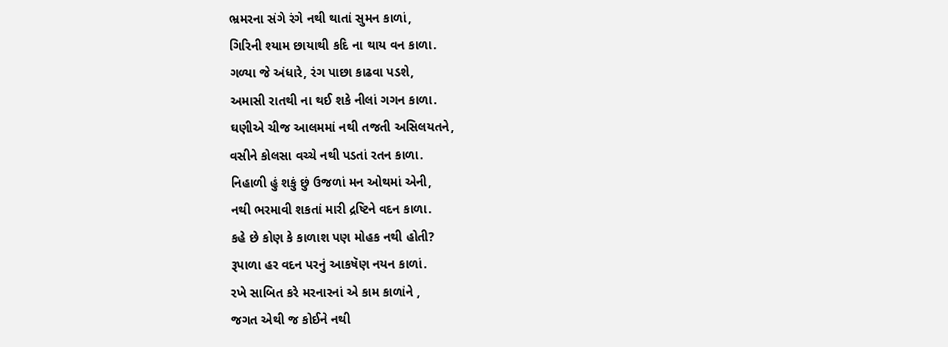ભ્રમરના સંગે રંગે નથી થાતાં સુમન કાળાં,
ગિરિની શ્યામ છાયાથી કદિ ના થાય વન કાળા.
ગળ્યા જે અંધારે, રંગ પાછા કાઢવા પડશે,
અમાસી રાતથી ના થઈ શકે નીલાં ગગન કાળા.
ઘણીએ ચીજ આલમમાં નથી તજતી અસિલયતને,
વસીને કોલસા વચ્ચે નથી પડતાં રતન કાળા.
નિહાળી હું શકું છું ઉજળાં મન ઓથમાં એની,
નથી ભરમાવી શકતાં મારી દ્રષ્ટિને વદન કાળા.
કહે છે કોણ કે કાળાશ પણ મોહક નથી હોતી?
રૂપાળા હર વદન પરનું આકષૅણ નયન કાળાં.
રખે સાબિત કરે મરનારનાં એ કામ કાળાંને ,
જગત એથી જ કોઈને નથી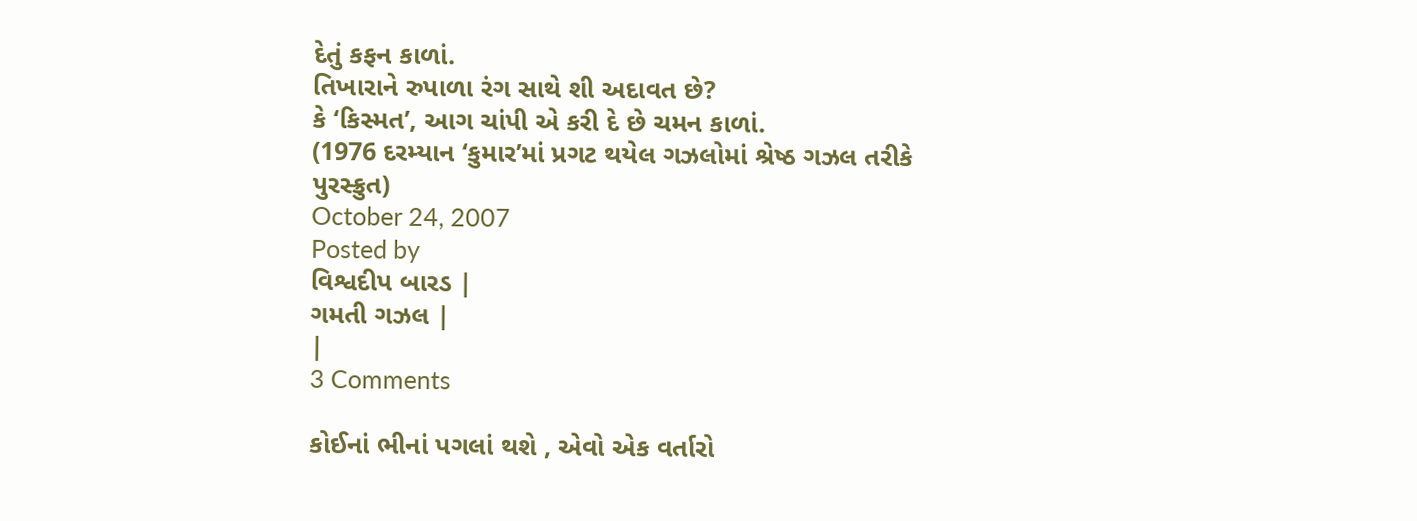દેતું કફન કાળાં.
તિખારાને રુપાળા રંગ સાથે શી અદાવત છે?
કે ‘કિસ્મત’, આગ ચાંપી એ કરી દે છે ચમન કાળાં.
(1976 દરમ્યાન ‘કુમાર’માં પ્રગટ થયેલ ગઝલોમાં શ્રેષ્ઠ ગઝલ તરીકે પુરસ્ક્રુત)
October 24, 2007
Posted by
વિશ્વદીપ બારડ |
ગમતી ગઝલ |
|
3 Comments

કોઈનાં ભીનાં પગલાં થશે , એવો એક વર્તારો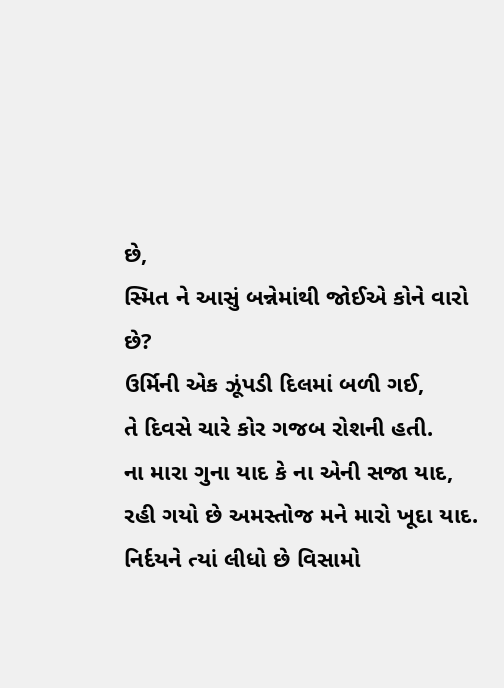છે,
સ્મિત ને આસું બન્નેમાંથી જોઈએ કોને વારો છે?
ઉર્મિની એક ઝૂંપડી દિલમાં બળી ગઈ,
તે દિવસે ચારે કોર ગજબ રોશની હતી.
ના મારા ગુના યાદ કે ના એની સજા યાદ,
રહી ગયો છે અમસ્તોજ મને મારો ખૂદા યાદ.
નિર્દયને ત્યાં લીધો છે વિસામો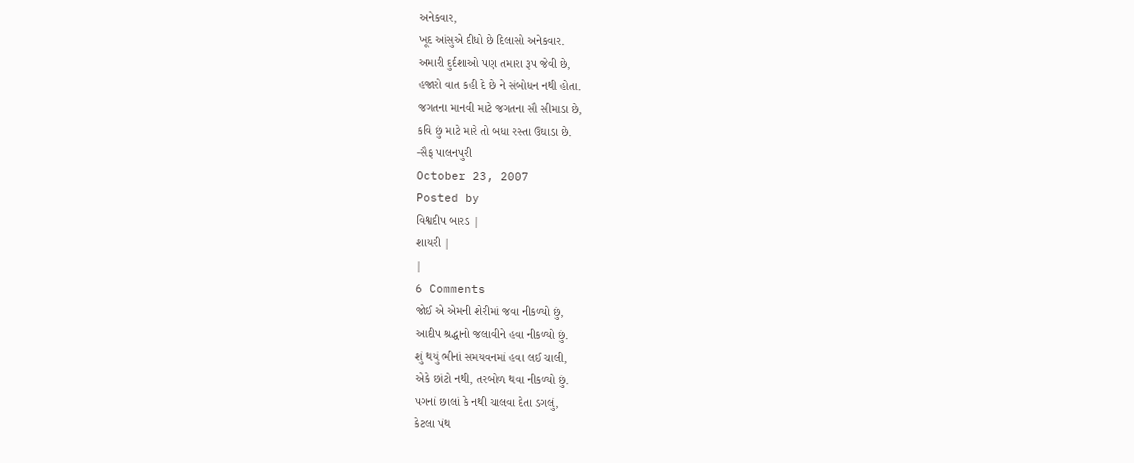અનેકવાર,
ખૂદ આંસુએ દીધો છે દિલાસો અનેકવાર.
અમારી દુર્દશાઓ પણ તમારા રૂપ જેવી છે,
હજારો વાત કહી દે છે ને સંબોધન નથી હોતા.
જગતના માનવી માટે જગતના સૌ સીમાડા છે,
કવિ છું માટે મારે તો બધા રસ્તા ઉઘાડા છે.
-સૈફ પાલનપુરી
October 23, 2007
Posted by
વિશ્વદીપ બારડ |
શાયરી |
|
6 Comments
જોઈ એ એમની શેરીમાં જવા નીકળ્યો છું,
આદીપ શ્રદ્ધાનો જલાવીને હવા નીકળ્યો છું.
શું થયું ભીનાં સમયવનમાં હવા લઈ ચાલી,
એકે છાંટો નથી, તરબોળ થવા નીકળ્યો છું.
પગનાં છાલાં કે નથી ચાલવા દેતા ડગલું,
કેટલા પંથ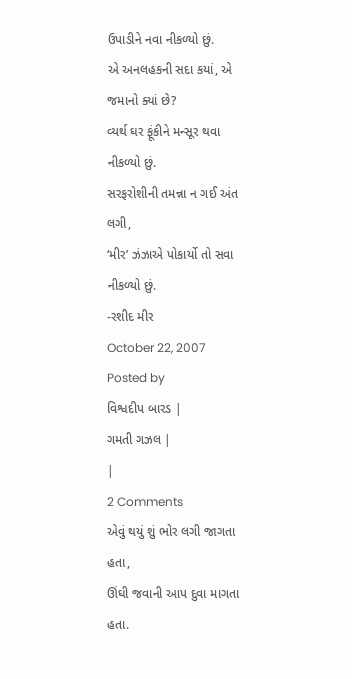ઉપાડીને નવા નીકળ્યો છું.
એ અનલહકની સદા કયાં, એ જમાનો ક્યાં છે?
વ્યર્થ ઘર ફૂંકીને મન્સૂર થવા નીકળ્યો છું.
સરફરોશીની તમન્ના ન ગઈ અંત લગી,
‘મીર’ ઝંઝાએ પોકાર્યો તો સવા નીકળ્યો છું.
-રશીદ મીર
October 22, 2007
Posted by
વિશ્વદીપ બારડ |
ગમતી ગઝલ |
|
2 Comments
એવું થયું શું ભોર લગી જાગતા હતા,
ઊંઘી જવાની આપ દુવા માગતા હતા.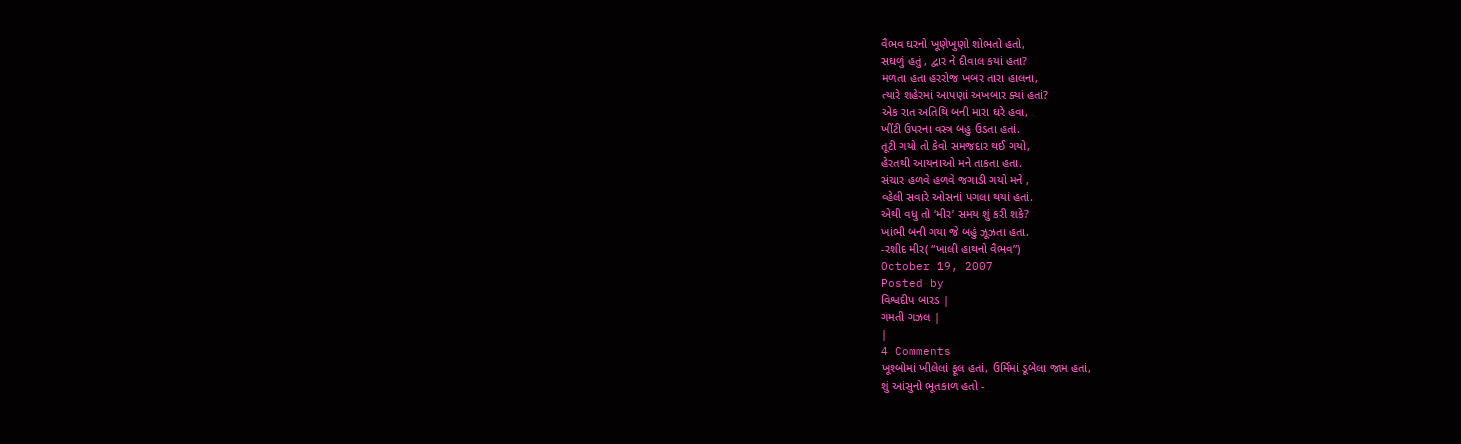વૈભવ ઘરનો ખૂણેખુણો શોભતો હતો,
સઘળું હતું , દ્વાર ને દીવાલ કયાં હતા?
મળતા હતા હરરોજ ખબર તારા હાલના,
ત્યારે શહેરમાં આપણાં અખબાર ક્યાં હતાં?
એક રાત અતિથિ બની મારા ઘરે હવા,
ખીંટી ઉપરના વસ્ત્ર બહુ ઉડતા હતાં.
તૂટી ગયો તો કેવો સમજદાર થઈ ગયો,
હેરતથી આયનાઓ મને તાકતા હતા.
સંચાર હળવે હળવે જગાડી ગયો મને ,
વ્હેલી સવારે ઓસનાં પગલા થયાં હતાં.
એથી વધુ તો ‘મીર’ સમય શું કરી શકે?
ખાંભી બની ગયા જે બહું ઝૂઝતા હતા.
-રશીદ મીર( “ખાલી હાથનો વૈભવ”)
October 19, 2007
Posted by
વિશ્વદીપ બારડ |
ગમતી ગઝલ |
|
4 Comments
ખૂશ્બોમાં ખીલેલાં ફૂલ હતાં, ઉર્મિમાં ડૂબેલા જામ હતાં,
શું આંસુનો ભૂતકાળ હતો -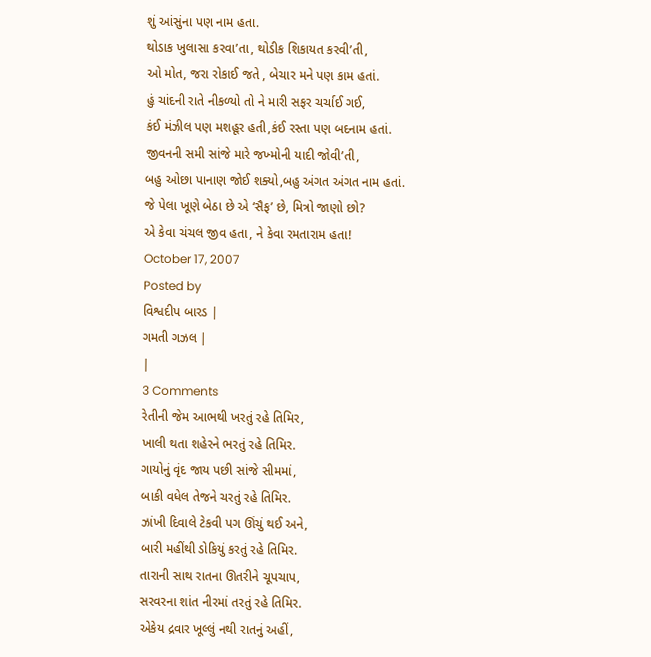શું આંસુંના પણ નામ હતા.
થોડાક ખુલાસા કરવા’તા, થોડીક શિકાયત કરવી’તી,
ઓ મોત, જરા રોકાઈ જતે , બેચાર મને પણ કામ હતાં.
હું ચાંદની રાતે નીકળ્યો તો ને મારી સફર ચર્ચાઈ ગઈ,
કંઈ મંઝીલ પણ મશહૂર હતી,કંઈ રસ્તા પણ બદનામ હતાં.
જીવનની સમી સાંજે મારે જખ્મોની યાદી જોવી’તી,
બહુ ઓછા પાનાણ જોઈ શક્યો,બહુ અંગત અંગત નામ હતાં.
જે પેલા ખૂણે બેઠા છે એ ‘સૈફ’ છે, મિત્રો જાણો છો?
એ કેવા ચંચલ જીવ હતા, ને કેવા રમતારામ હતા!
October 17, 2007
Posted by
વિશ્વદીપ બારડ |
ગમતી ગઝલ |
|
3 Comments
રેતીની જેમ આભથી ખરતું રહે તિમિર,
ખાલી થતા શહેરને ભરતું રહે તિમિર.
ગાયોનું વૃંદ જાય પછી સાંજે સીમમાં,
બાકી વધેલ તેજને ચરતું રહે તિમિર.
ઝાંખી દિવાલે ટેકવી પગ ઊંચું થઈ અને,
બારી મહીંથી ડોકિયું કરતું રહે તિમિર.
તારાની સાથ રાતના ઊતરીને ચૂપચાપ,
સરવરના શાંત નીરમાં તરતું રહે તિમિર.
એકેય દ્રવાર ખૂલ્લું નથી રાતનું અહીં,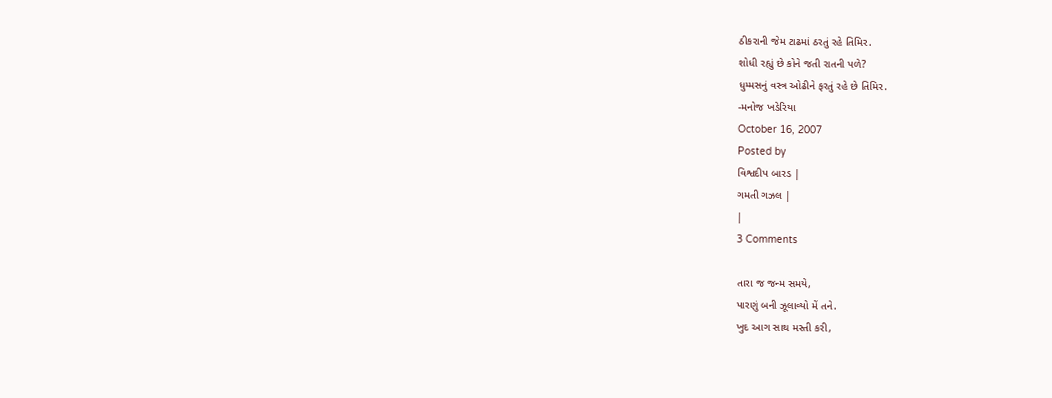ઠીકરાની જેમ ટાઢમાં ઠરતું રહે તિમિર.
શોધી રહ્યું છે કોને જતી રાતની પળે?
ધુમ્મસનું વસ્ત્ર ઓઢીને ફરતું રહે છે તિમિર.
-મનોજ ખડેરિયા
October 16, 2007
Posted by
વિશ્વદીપ બારડ |
ગમતી ગઝલ |
|
3 Comments

તારા જ જન્મ સમયે,
પારણું બની ઝૂલાવ્યો મેં તને.
ખુદ આગ સાથ મસ્તી કરી,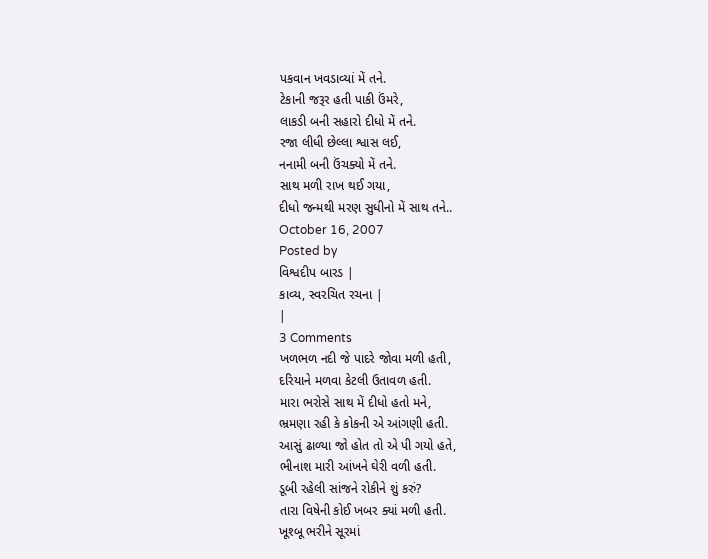પકવાન ખવડાવ્યાં મેં તને.
ટેકાની જરૂર હતી પાકી ઉંમરે,
લાકડી બની સહારો દીધો મેં તને.
રજા લીધી છેલ્લા શ્વાસ લઈ,
નનામી બની ઉંચક્યો મેં તને.
સાથ મળી રાખ થઈ ગયા,
દીધો જન્મથી મરણ સુધીનો મેં સાથ તને..
October 16, 2007
Posted by
વિશ્વદીપ બારડ |
કાવ્ય, સ્વરચિત રચના |
|
3 Comments
ખળભળ નદી જે પાદરે જોવા મળી હતી,
દરિયાને મળવા કેટલી ઉતાવળ હતી.
મારા ભરોસે સાથ મેં દીધો હતો મને,
ભ્રમણા રહી કે કોકની એ આંગણી હતી.
આસું ઢાળ્યા જો હોત તો એ પી ગયો હતે,
ભીનાશ મારી આંખને ઘેરી વળી હતી.
ડૂબી રહેલી સાંજને રોકીને શું કરું?
તારા વિષેની કોઈ ખબર ક્યાં મળી હતી.
ખૂશ્બૂ ભરીને સૂરમાં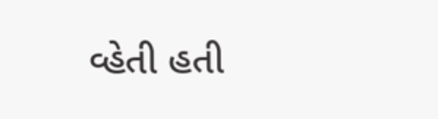વ્હેતી હતી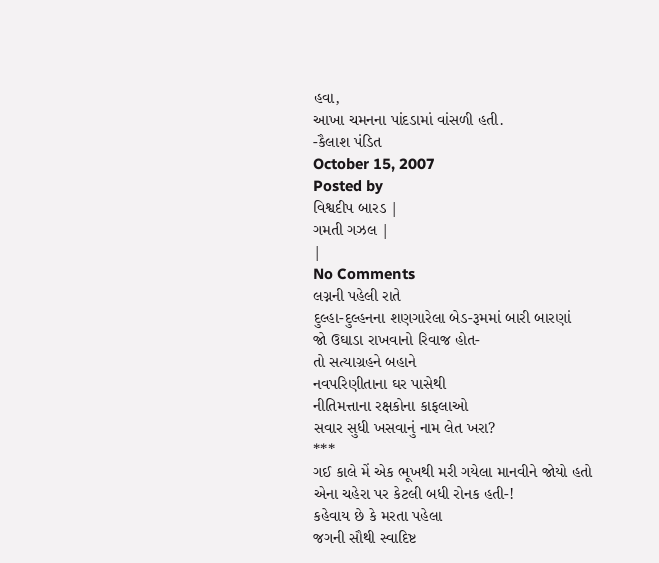હવા,
આખા ચમનના પાંદડામાં વાંસળી હતી.
-કૈલાશ પંડિત
October 15, 2007
Posted by
વિશ્વદીપ બારડ |
ગમતી ગઝલ |
|
No Comments
લગ્નની પહેલી રાતે
દુલ્હા-દુલ્હનના શણગારેલા બેડ-રૂમમાં બારી બારણાં
જો ઉઘાડા રાખવાનો રિવાજ હોત-
તો સત્યાગ્રહને બહાને
નવપરિણીતાના ઘર પાસેથી
નીતિમત્તાના રક્ષકોના કાફલાઓ
સવાર સુધી ખસવાનું નામ લેત ખરા?
***
ગઈ કાલે મેં એક ભૂખથી મરી ગયેલા માનવીને જોયો હતો
એના ચહેરા પર કેટલી બધી રોનક હતી-!
કહેવાય છે કે મરતા પહેલા
જગની સૌથી સ્વાદિષ્ટ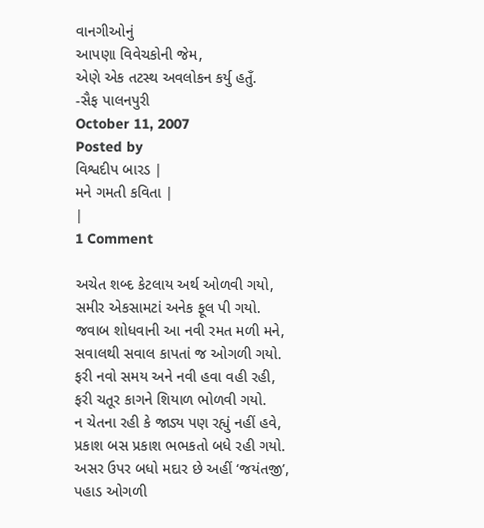વાનગીઓનું
આપણા વિવેચકોની જેમ,
એણે એક તટસ્થ અવલોકન કર્યુ હતુઁ.
-સૈફ પાલનપુરી
October 11, 2007
Posted by
વિશ્વદીપ બારડ |
મને ગમતી કવિતા |
|
1 Comment

અચેત શબ્દ કેટલાય અર્થ ઓળવી ગયો,
સમીર એકસામટાં અનેક ફૂલ પી ગયો.
જવાબ શોધવાની આ નવી રમત મળી મને,
સવાલથી સવાલ કાપતાં જ ઓગળી ગયો.
ફરી નવો સમય અને નવી હવા વહી રહી,
ફરી ચતૂર કાગને શિયાળ ભોળવી ગયો.
ન ચેતના રહી કે જાડ્ય પણ રહ્યું નહીં હવે,
પ્રકાશ બસ પ્રકાશ ભભકતો બધે રહી ગયો.
અસર ઉપર બધો મદાર છે અહીં ‘જયંતજી’,
પહાડ ઓગળી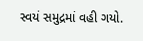સ્વયં સમુદ્રમાં વહી ગયો.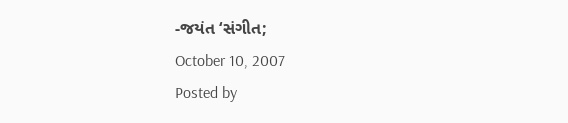-જયંત ‘સંગીત;
October 10, 2007
Posted by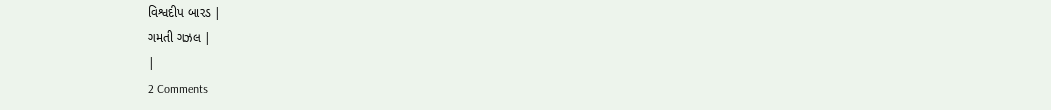વિશ્વદીપ બારડ |
ગમતી ગઝલ |
|
2 Comments